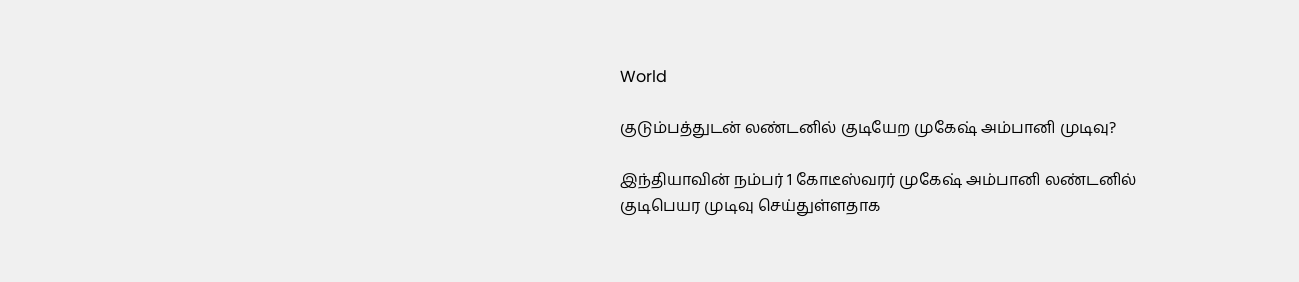World

குடும்பத்துடன் லண்டனில் குடியேற முகேஷ் அம்பானி முடிவு?

இந்தியாவின் நம்பர் 1 கோடீஸ்வரர் முகேஷ் அம்பானி லண்டனில் குடிபெயர முடிவு செய்துள்ளதாக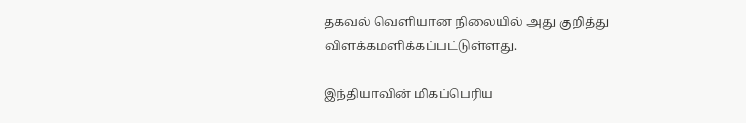தகவல் வெளியான நிலையில் அது குறித்து விளக்கமளிக்கப்பட்டுள்ளது.

இந்தியாவின் மிகப்பெரிய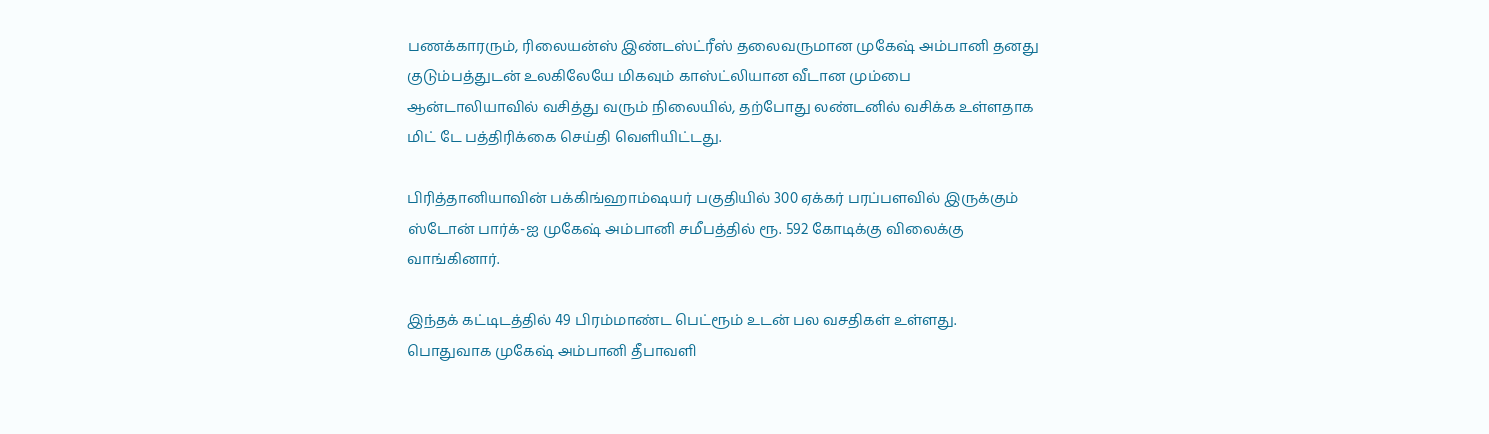பணக்காரரும், ரிலையன்ஸ் இண்டஸ்ட்ரீஸ் தலைவருமான முகேஷ் அம்பானி தனது குடும்பத்துடன் உலகிலேயே மிகவும் காஸ்ட்லியான வீடான மும்பை ஆன்டாலியாவில் வசித்து வரும் நிலையில், தற்போது லண்டனில் வசிக்க உள்ளதாக மிட் டே பத்திரிக்கை செய்தி வெளியிட்டது.

பிரித்தானியாவின் பக்கிங்ஹாம்ஷயர் பகுதியில் 300 ஏக்கர் பரப்பளவில் இருக்கும் ஸ்டோன் பார்க்-ஐ முகேஷ் அம்பானி சமீபத்தில் ரூ. 592 கோடிக்கு விலைக்கு வாங்கினார்.

இந்தக் கட்டிடத்தில் 49 பிரம்மாண்ட பெட்ரூம் உடன் பல வசதிகள் உள்ளது. பொதுவாக முகேஷ் அம்பானி தீபாவளி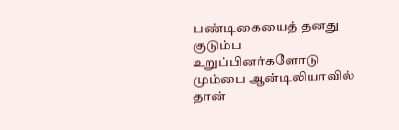பண்டிகையைத் தனது குடும்ப உறுப்பினர்களோடு மும்பை ஆன்டிலியாவில் தான்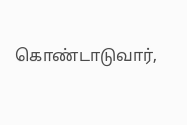கொண்டாடுவார்,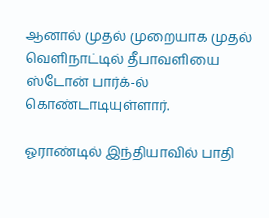ஆனால் முதல் முறையாக முதல் வெளிநாட்டில் தீபாவளியை ஸ்டோன் பார்க்-ல் கொண்டாடியுள்ளார்.

ஓராண்டில் இந்தியாவில் பாதி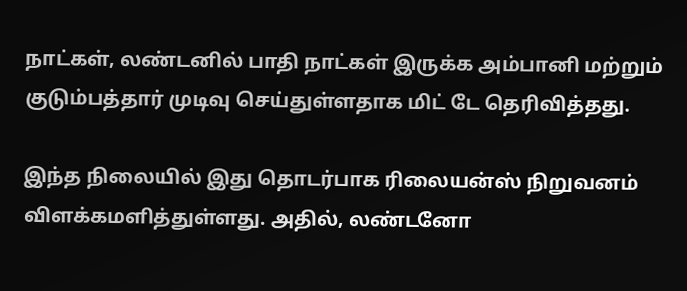நாட்கள், லண்டனில் பாதி நாட்கள் இருக்க அம்பானி மற்றும் குடும்பத்தார் முடிவு செய்துள்ளதாக மிட் டே தெரிவித்தது.

இந்த நிலையில் இது தொடர்பாக ரிலையன்ஸ் நிறுவனம் விளக்கமளித்துள்ளது. அதில், லண்டனோ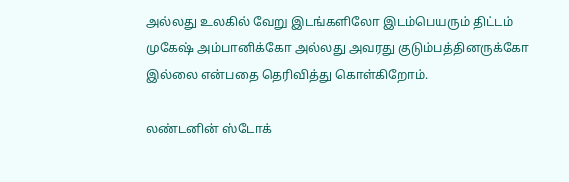அல்லது உலகில் வேறு இடங்களிலோ இடம்பெயரும் திட்டம் முகேஷ் அம்பானிக்கோ அல்லது அவரது குடும்பத்தினருக்கோ இல்லை என்பதை தெரிவித்து கொள்கிறோம்.

லண்டனின் ஸ்டோக்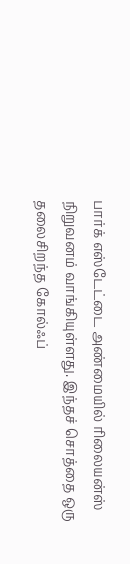பார்க் எஸ்டேட்டை அண்மையில் ரிலையன்ஸ் நிறுவனம் வாங்கியுள்ளது. இந்தச் சொத்தை ஒரு தலைசிறந்த கோல்ஃப்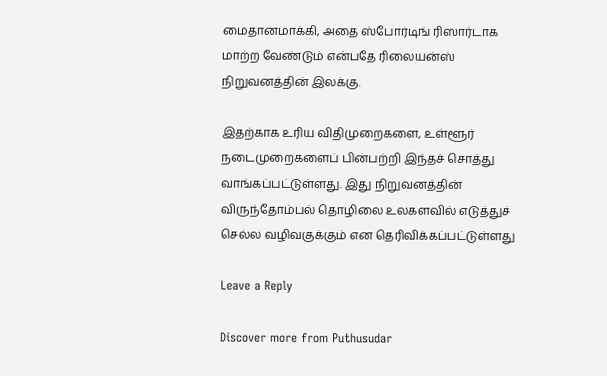மைதானமாக்கி, அதை ஸ்போர்டிங் ரிஸார்டாக மாற்ற வேண்டும் என்பதே ரிலையன்ஸ் நிறுவனத்தின் இலக்கு.

இதற்காக உரிய விதிமுறைகளை, உள்ளூர் நடைமுறைகளைப் பின்பற்றி இந்தச் சொத்து வாங்கப்பட்டுள்ளது. இது நிறுவனத்தின் விருந்தோம்பல் தொழிலை உலகளவில் எடுத்துச் செல்ல வழிவகுக்கும் என தெரிவிக்கப்பட்டுள்ளது

Leave a Reply

Discover more from Puthusudar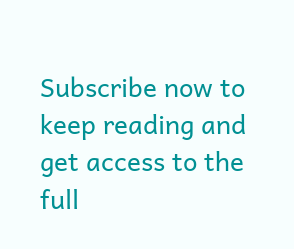Subscribe now to keep reading and get access to the full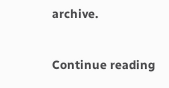archive.

Continue reading